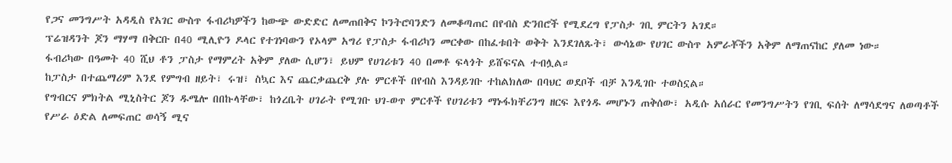የጋና መንግሥት አዳዲስ የአገር ውስጥ ፋብሪካዎችን ከውጭ ውድድር ለመጠበቅና ኮንትሮባንድን ለመቆጣጠር በየብስ ድንበሮች የሚደረግ የፓስታ ገቢ ምርትን አገደ።
ፕሬዝዳንት ጆን ማሃማ በቅርቡ በ40 ሚሊዮን ዶላር የተገነባውን የኦላም አግሪ የፓስታ ፋብሪካን መርቀው በከፈቱበት ወቅት እንደገለጹት፣ ውሳኔው የሀገር ውስጥ አምራቾችን አቅም ለማጠናከር ያለመ ነው።
ፋብሪካው በዓመት 40 ሺህ ቶን ፓስታ የማምረት አቅም ያለው ሲሆን፣ ይህም የሀገሪቱን 40 በመቶ ፍላጎት ይሸፍናል ተብሏል።
ከፓስታ በተጨማሪም እንደ የምግብ ዘይት፣ ሩዝ፣ ስኳር እና ጨርቃጨርቅ ያሉ ምርቶች በየብስ እንዳይገቡ ተከልክለው በባህር ወደቦች ብቻ እንዲገቡ ተወስኗል።
የግብርና ምክትል ሚኒስትር ጆን ዱሜሎ በበኩላቸው፣ ከጎረቤት ሀገራት የሚገቡ ህገ-ወጥ ምርቶች የሀገሪቱን ማኑፋክቸሪንግ ዘርፍ እየጎዱ መሆኑን ጠቅሰው፣ አዲሱ አሰራር የመንግሥትን የገቢ ፍሰት ለማሳደግና ለወጣቶች የሥራ ዕድል ለመፍጠር ወሳኝ ሚና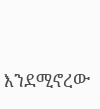እንደሚኖረው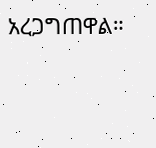አረጋግጠዋል።